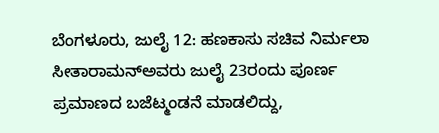ಬೆಂಗಳೂರು, ಜುಲೈ 12: ಹಣಕಾಸು ಸಚಿವ ನಿರ್ಮಲಾ ಸೀತಾರಾಮನ್ಅವರು ಜುಲೈ 23ರಂದು ಪೂರ್ಣ ಪ್ರಮಾಣದ ಬಜೆಟ್ಮಂಡನೆ ಮಾಡಲಿದ್ದು,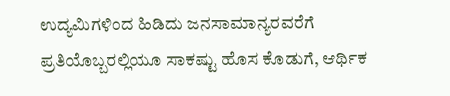ಉದ್ಯಮಿಗಳಿಂದ ಹಿಡಿದು ಜನಸಾಮಾನ್ಯರವರೆಗೆ ಪ್ರತಿಯೊಬ್ಬರಲ್ಲಿಯೂ ಸಾಕಷ್ಟು ಹೊಸ ಕೊಡುಗೆ, ಆರ್ಥಿಕ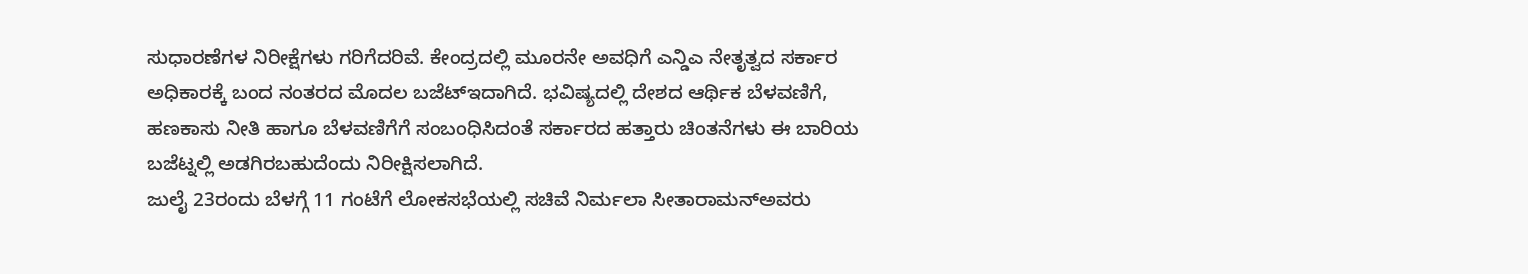ಸುಧಾರಣೆಗಳ ನಿರೀಕ್ಷೆಗಳು ಗರಿಗೆದರಿವೆ. ಕೇಂದ್ರದಲ್ಲಿ ಮೂರನೇ ಅವಧಿಗೆ ಎನ್ಡಿಎ ನೇತೃತ್ವದ ಸರ್ಕಾರ ಅಧಿಕಾರಕ್ಕೆ ಬಂದ ನಂತರದ ಮೊದಲ ಬಜೆಟ್ಇದಾಗಿದೆ. ಭವಿಷ್ಯದಲ್ಲಿ ದೇಶದ ಆರ್ಥಿಕ ಬೆಳವಣಿಗೆ, ಹಣಕಾಸು ನೀತಿ ಹಾಗೂ ಬೆಳವಣಿಗೆಗೆ ಸಂಬಂಧಿಸಿದಂತೆ ಸರ್ಕಾರದ ಹತ್ತಾರು ಚಿಂತನೆಗಳು ಈ ಬಾರಿಯ ಬಜೆಟ್ನಲ್ಲಿ ಅಡಗಿರಬಹುದೆಂದು ನಿರೀಕ್ಷಿಸಲಾಗಿದೆ.
ಜುಲೈ 23ರಂದು ಬೆಳಗ್ಗೆ 11 ಗಂಟೆಗೆ ಲೋಕಸಭೆಯಲ್ಲಿ ಸಚಿವೆ ನಿರ್ಮಲಾ ಸೀತಾರಾಮನ್ಅವರು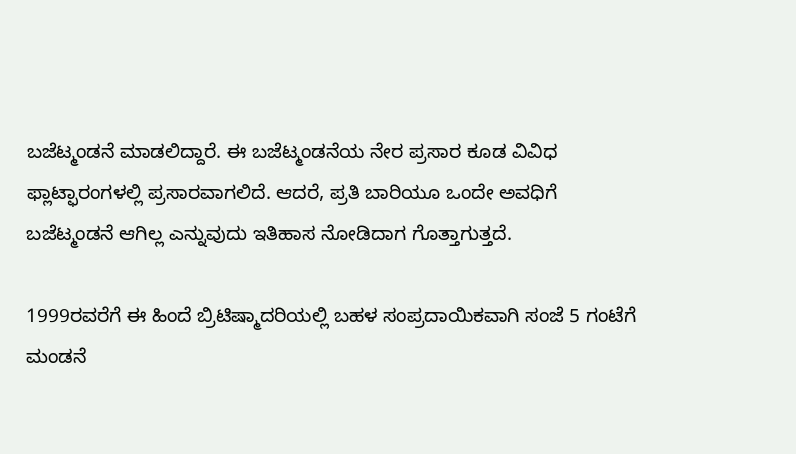ಬಜೆಟ್ಮಂಡನೆ ಮಾಡಲಿದ್ದಾರೆ. ಈ ಬಜೆಟ್ಮಂಡನೆಯ ನೇರ ಪ್ರಸಾರ ಕೂಡ ವಿವಿಧ ಫ್ಲಾಟ್ಫಾರಂಗಳಲ್ಲಿ ಪ್ರಸಾರವಾಗಲಿದೆ. ಆದರೆ, ಪ್ರತಿ ಬಾರಿಯೂ ಒಂದೇ ಅವಧಿಗೆ ಬಜೆಟ್ಮಂಡನೆ ಆಗಿಲ್ಲ ಎನ್ನುವುದು ಇತಿಹಾಸ ನೋಡಿದಾಗ ಗೊತ್ತಾಗುತ್ತದೆ.

1999ರವರೆಗೆ ಈ ಹಿಂದೆ ಬ್ರಿಟಿಷ್ಮಾದರಿಯಲ್ಲಿ ಬಹಳ ಸಂಪ್ರದಾಯಿಕವಾಗಿ ಸಂಜೆ 5 ಗಂಟೆಗೆ ಮಂಡನೆ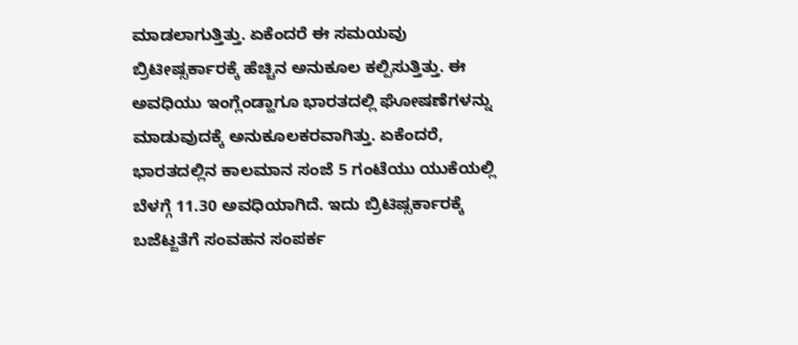ಮಾಡಲಾಗುತ್ತಿತ್ತು. ಏಕೆಂದರೆ ಈ ಸಮಯವು ಬ್ರಿಟೀಷ್ಸರ್ಕಾರಕ್ಕೆ ಹೆಚ್ಚಿನ ಅನುಕೂಲ ಕಲ್ಪಿಸುತ್ತಿತ್ತು. ಈ ಅವಧಿಯು ಇಂಗ್ಲೆಂಡ್ಹಾಗೂ ಭಾರತದಲ್ಲಿ ಘೋಷಣೆಗಳನ್ನು ಮಾಡುವುದಕ್ಕೆ ಅನುಕೂಲಕರವಾಗಿತ್ತು. ಏಕೆಂದರೆ, ಭಾರತದಲ್ಲಿನ ಕಾಲಮಾನ ಸಂಜೆ 5 ಗಂಟೆಯು ಯುಕೆಯಲ್ಲಿ ಬೆಳಗ್ಗೆ 11.30 ಅವಧಿಯಾಗಿದೆ. ಇದು ಬ್ರಿಟಿಷ್ಸರ್ಕಾರಕ್ಕೆ ಬಜೆಟ್ಜತೆಗೆ ಸಂವಹನ ಸಂಪರ್ಕ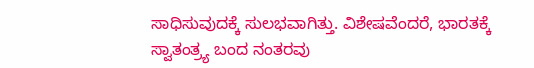ಸಾಧಿಸುವುದಕ್ಕೆ ಸುಲಭವಾಗಿತ್ತು. ವಿಶೇಷವೆಂದರೆ, ಭಾರತಕ್ಕೆ ಸ್ವಾತಂತ್ರ್ಯ ಬಂದ ನಂತರವು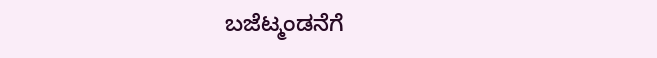ಬಜೆಟ್ಮಂಡನೆಗೆ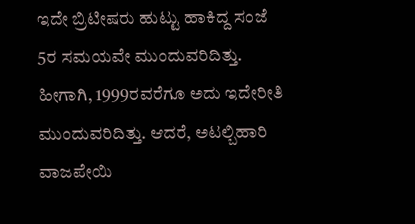ಇದೇ ಬ್ರಿಟೀಷರು ಹುಟ್ಟು ಹಾಕಿದ್ದ ಸಂಜೆ 5ರ ಸಮಯವೇ ಮುಂದುವರಿದಿತ್ತು.
ಹೀಗಾಗಿ, 1999ರವರೆಗೂ ಅದು ಇದೇರೀತಿ ಮುಂದುವರಿದಿತ್ತು. ಆದರೆ, ಅಟಲ್ಬಿಹಾರಿ ವಾಜಪೇಯಿ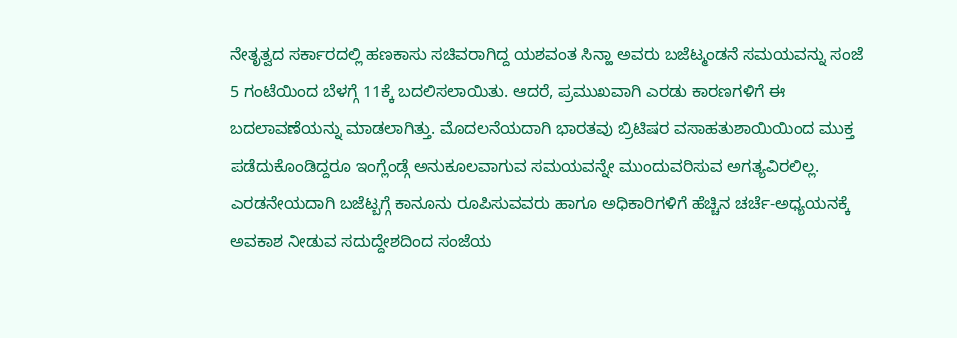ನೇತೃತ್ವದ ಸರ್ಕಾರದಲ್ಲಿ ಹಣಕಾಸು ಸಚಿವರಾಗಿದ್ದ ಯಶವಂತ ಸಿನ್ಹಾ ಅವರು ಬಜೆಟ್ಮಂಡನೆ ಸಮಯವನ್ನು ಸಂಜೆ 5 ಗಂಟೆಯಿಂದ ಬೆಳಗ್ಗೆ 11ಕ್ಕೆ ಬದಲಿಸಲಾಯಿತು. ಆದರೆ, ಪ್ರಮುಖವಾಗಿ ಎರಡು ಕಾರಣಗಳಿಗೆ ಈ ಬದಲಾವಣೆಯನ್ನು ಮಾಡಲಾಗಿತ್ತು. ಮೊದಲನೆಯದಾಗಿ ಭಾರತವು ಬ್ರಿಟಿಷರ ವಸಾಹತುಶಾಯಿಯಿಂದ ಮುಕ್ತ ಪಡೆದುಕೊಂಡಿದ್ದರೂ ಇಂಗ್ಲೆಂಡ್ಗೆ ಅನುಕೂಲವಾಗುವ ಸಮಯವನ್ನೇ ಮುಂದುವರಿಸುವ ಅಗತ್ಯವಿರಲಿಲ್ಲ.
ಎರಡನೇಯದಾಗಿ ಬಜೆಟ್ಬಗ್ಗೆ ಕಾನೂನು ರೂಪಿಸುವವರು ಹಾಗೂ ಅಧಿಕಾರಿಗಳಿಗೆ ಹೆಚ್ಚಿನ ಚರ್ಚೆ-ಅಧ್ಯಯನಕ್ಕೆ ಅವಕಾಶ ನೀಡುವ ಸದುದ್ದೇಶದಿಂದ ಸಂಜೆಯ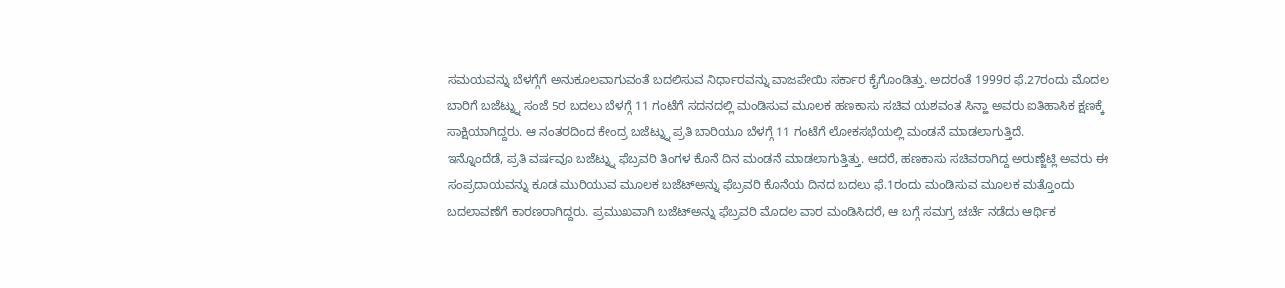ಸಮಯವನ್ನು ಬೆಳಗ್ಗೆಗೆ ಅನುಕೂಲವಾಗುವಂತೆ ಬದಲಿಸುವ ನಿರ್ಧಾರವನ್ನು ವಾಜಪೇಯಿ ಸರ್ಕಾರ ಕೈಗೊಂಡಿತ್ತು. ಅದರಂತೆ 1999ರ ಫೆ.27ರಂದು ಮೊದಲ ಬಾರಿಗೆ ಬಜೆಟ್ನ್ನು ಸಂಜೆ 5ರ ಬದಲು ಬೆಳಗ್ಗೆ 11 ಗಂಟೆಗೆ ಸದನದಲ್ಲಿ ಮಂಡಿಸುವ ಮೂಲಕ ಹಣಕಾಸು ಸಚಿವ ಯಶವಂತ ಸಿನ್ಹಾ ಅವರು ಐತಿಹಾಸಿಕ ಕ್ಷಣಕ್ಕೆ ಸಾಕ್ಷಿಯಾಗಿದ್ದರು. ಆ ನಂತರದಿಂದ ಕೇಂದ್ರ ಬಜೆಟ್ನ್ನು ಪ್ರತಿ ಬಾರಿಯೂ ಬೆಳಗ್ಗೆ 11 ಗಂಟೆಗೆ ಲೋಕಸಭೆಯಲ್ಲಿ ಮಂಡನೆ ಮಾಡಲಾಗುತ್ತಿದೆ.
ಇನ್ನೊಂದೆಡೆ, ಪ್ರತಿ ವರ್ಷವೂ ಬಜೆಟ್ನ್ನು ಫೆಬ್ರವರಿ ತಿಂಗಳ ಕೊನೆ ದಿನ ಮಂಡನೆ ಮಾಡಲಾಗುತ್ತಿತ್ತು. ಆದರೆ, ಹಣಕಾಸು ಸಚಿವರಾಗಿದ್ದ ಅರುಣ್ಜೆಟ್ಲಿ ಅವರು ಈ ಸಂಪ್ರದಾಯವನ್ನು ಕೂಡ ಮುರಿಯುವ ಮೂಲಕ ಬಜೆಟ್ಅನ್ನು ಫೆಬ್ರವರಿ ಕೊನೆಯ ದಿನದ ಬದಲು ಫೆ.1ರಂದು ಮಂಡಿಸುವ ಮೂಲಕ ಮತ್ತೊಂದು ಬದಲಾವಣೆಗೆ ಕಾರಣರಾಗಿದ್ದರು. ಪ್ರಮುಖವಾಗಿ ಬಜೆಟ್ಅನ್ನು ಫೆಬ್ರವರಿ ಮೊದಲ ವಾರ ಮಂಡಿಸಿದರೆ, ಆ ಬಗ್ಗೆ ಸಮಗ್ರ ಚರ್ಚೆ ನಡೆದು ಆರ್ಥಿಕ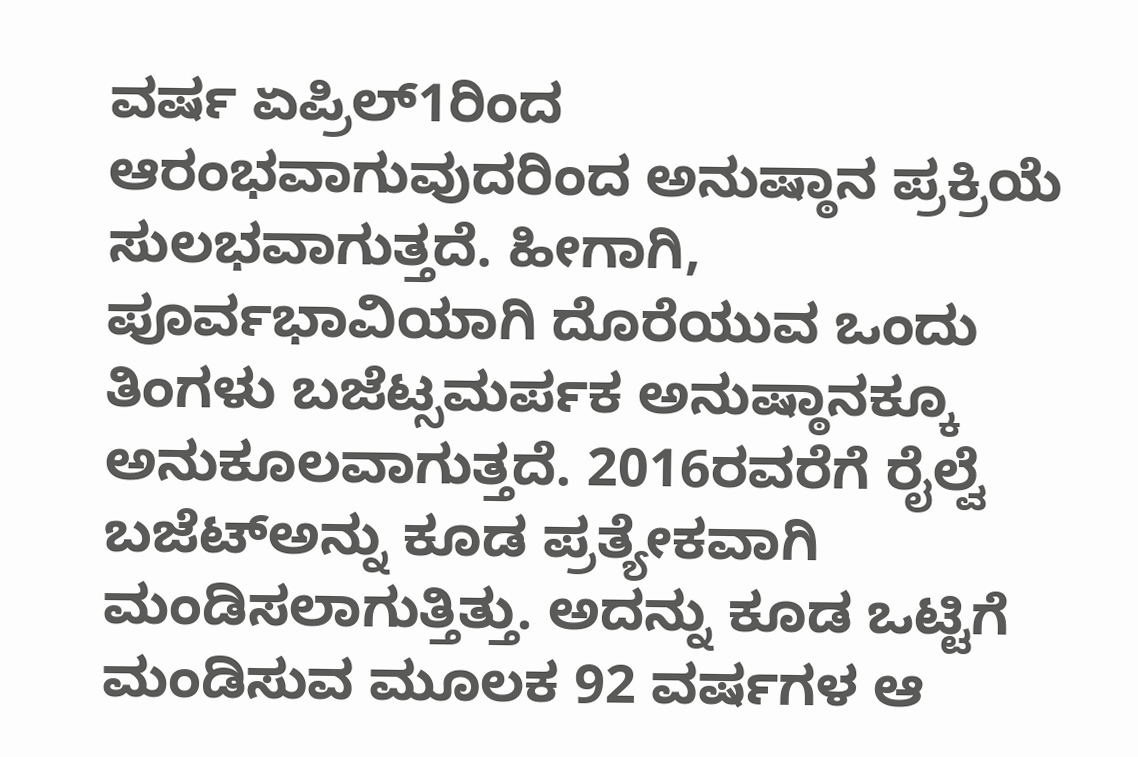ವರ್ಷ ಏಪ್ರಿಲ್1ರಿಂದ ಆರಂಭವಾಗುವುದರಿಂದ ಅನುಷ್ಠಾನ ಪ್ರಕ್ರಿಯೆ ಸುಲಭವಾಗುತ್ತದೆ. ಹೀಗಾಗಿ, ಪೂರ್ವಭಾವಿಯಾಗಿ ದೊರೆಯುವ ಒಂದು ತಿಂಗಳು ಬಜೆಟ್ಸಮರ್ಪಕ ಅನುಷ್ಠಾನಕ್ಕೂ ಅನುಕೂಲವಾಗುತ್ತದೆ. 2016ರವರೆಗೆ ರೈಲ್ವೆ ಬಜೆಟ್ಅನ್ನು ಕೂಡ ಪ್ರತ್ಯೇಕವಾಗಿ ಮಂಡಿಸಲಾಗುತ್ತಿತ್ತು. ಅದನ್ನು ಕೂಡ ಒಟ್ಟಿಗೆ ಮಂಡಿಸುವ ಮೂಲಕ 92 ವರ್ಷಗಳ ಆ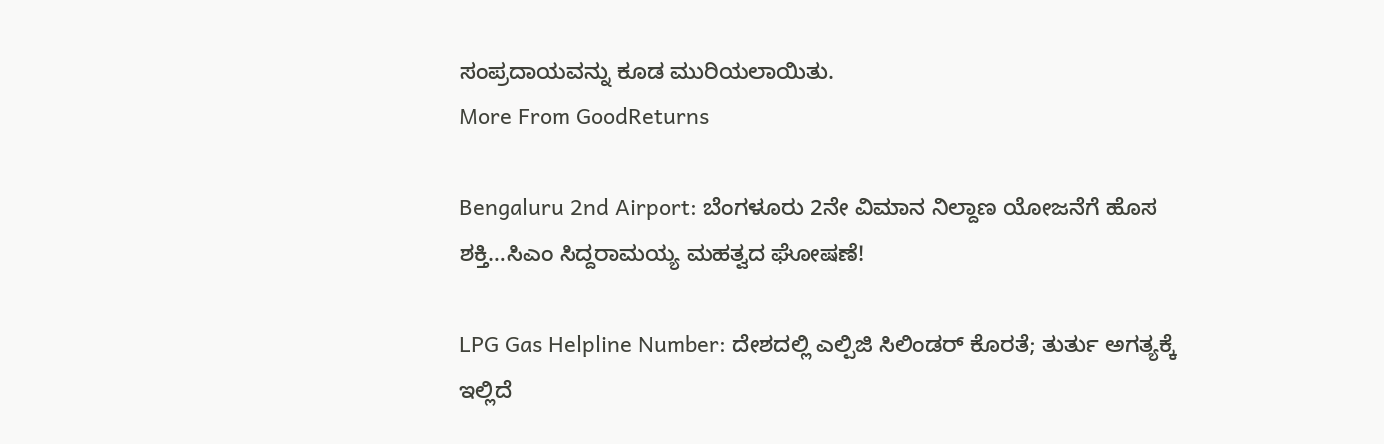ಸಂಪ್ರದಾಯವನ್ನು ಕೂಡ ಮುರಿಯಲಾಯಿತು.
More From GoodReturns

Bengaluru 2nd Airport: ಬೆಂಗಳೂರು 2ನೇ ವಿಮಾನ ನಿಲ್ದಾಣ ಯೋಜನೆಗೆ ಹೊಸ ಶಕ್ತಿ…ಸಿಎಂ ಸಿದ್ದರಾಮಯ್ಯ ಮಹತ್ವದ ಘೋಷಣೆ!

LPG Gas Helpline Number: ದೇಶದಲ್ಲಿ ಎಲ್ಪಿಜಿ ಸಿಲಿಂಡರ್ ಕೊರತೆ; ತುರ್ತು ಅಗತ್ಯಕ್ಕೆ ಇಲ್ಲಿದೆ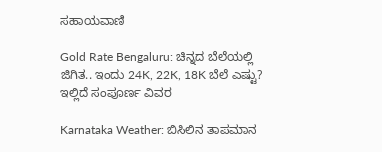ಸಹಾಯವಾಣಿ

Gold Rate Bengaluru: ಚಿನ್ನದ ಬೆಲೆಯಲ್ಲಿ ಜಿಗಿತ.. ಇಂದು 24K, 22K, 18K ಬೆಲೆ ಎಷ್ಟು? ಇಲ್ಲಿದೆ ಸಂಪೂರ್ಣ ವಿವರ

Karnataka Weather: ಬಿಸಿಲಿನ ತಾಪಮಾನ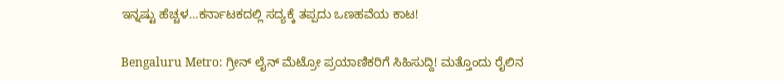ಇನ್ನಷ್ಟು ಹೆಚ್ಚಳ…ಕರ್ನಾಟಕದಲ್ಲಿ ಸದ್ಯಕ್ಕೆ ತಪ್ಪದು ಒಣಹವೆಯ ಕಾಟ!

Bengaluru Metro: ಗ್ರೀನ್ ಲೈನ್ ಮೆಟ್ರೋ ಪ್ರಯಾಣಿಕರಿಗೆ ಸಿಹಿಸುದ್ದಿ! ಮತ್ತೊಂದು ರೈಲಿನ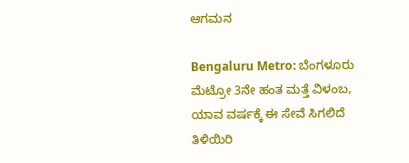ಆಗಮನ

Bengaluru Metro: ಬೆಂಗಳೂರು ಮೆಟ್ರೋ 3ನೇ ಹಂತ ಮತ್ತೆ ವಿಳಂಬ, ಯಾವ ವರ್ಷಕ್ಕೆ ಈ ಸೇವೆ ಸಿಗಲಿದೆ ತಿಳಿಯಿರಿ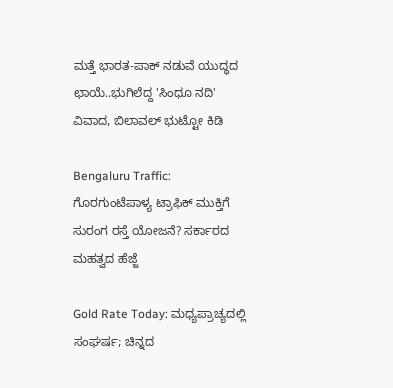ಮತ್ತೆ ಭಾರತ-ಪಾಕ್ ನಡುವೆ ಯುದ್ಧದ ಛಾಯೆ..ಭುಗಿಲೆದ್ದ 'ಸಿಂಧೂ ನದಿ' ವಿವಾದ, ಬಿಲಾವಲ್ ಭುಟ್ಟೋ ಕಿಡಿ

Bengaluru Traffic: ಗೊರಗುಂಟೆಪಾಳ್ಯ ಟ್ರಾಫಿಕ್ ಮುಕ್ತಿಗೆ ಸುರಂಗ ರಸ್ತೆ ಯೋಜನೆ? ಸರ್ಕಾರದ ಮಹತ್ವದ ಹೆಜ್ಜೆ

Gold Rate Today: ಮಧ್ಯಪ್ರಾಚ್ಯದಲ್ಲಿ ಸಂಘರ್ಷ; ಚಿನ್ನದ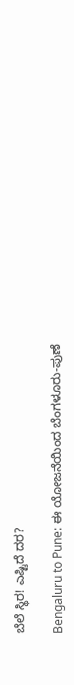ಬೆಲೆ ಸ್ಥಿರ! ಎಷ್ಟಿದೆ ದರ?

Bengaluru to Pune: ಈ ಯೋಜನೆಯಿಂದ ಬೆಂಗಳೂರು-ಪುಣೆ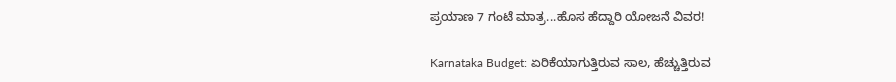ಪ್ರಯಾಣ 7 ಗಂಟೆ ಮಾತ್ರ...ಹೊಸ ಹೆದ್ದಾರಿ ಯೋಜನೆ ವಿವರ!

Karnataka Budget: ಏರಿಕೆಯಾಗುತ್ತಿರುವ ಸಾಲ, ಹೆಚ್ಚುತ್ತಿರುವ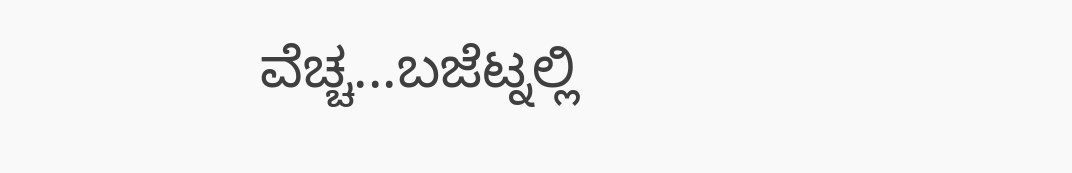ವೆಚ್ಚ...ಬಜೆಟ್ನಲ್ಲಿ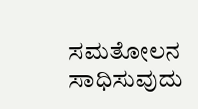ಸಮತೋಲನ ಸಾಧಿಸುವುದು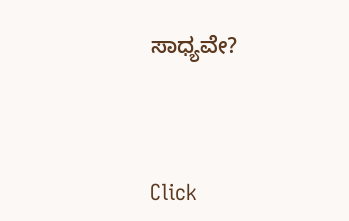ಸಾಧ್ಯವೇ?



Click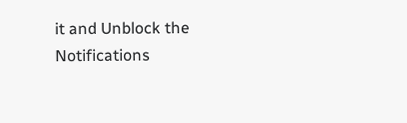it and Unblock the Notifications